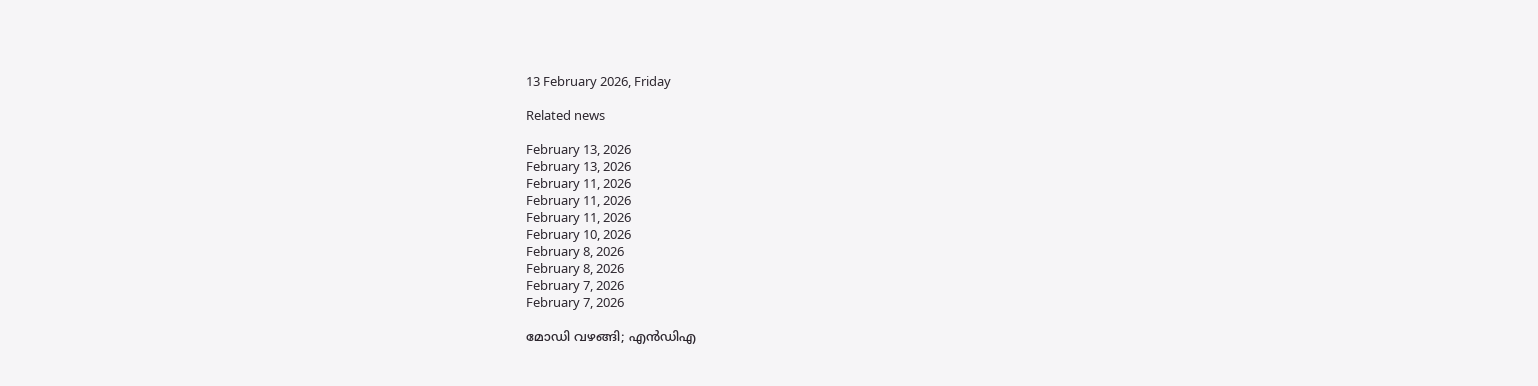13 February 2026, Friday

Related news

February 13, 2026
February 13, 2026
February 11, 2026
February 11, 2026
February 11, 2026
February 10, 2026
February 8, 2026
February 8, 2026
February 7, 2026
February 7, 2026

മോഡി വഴങ്ങി; എന്‍ഡിഎ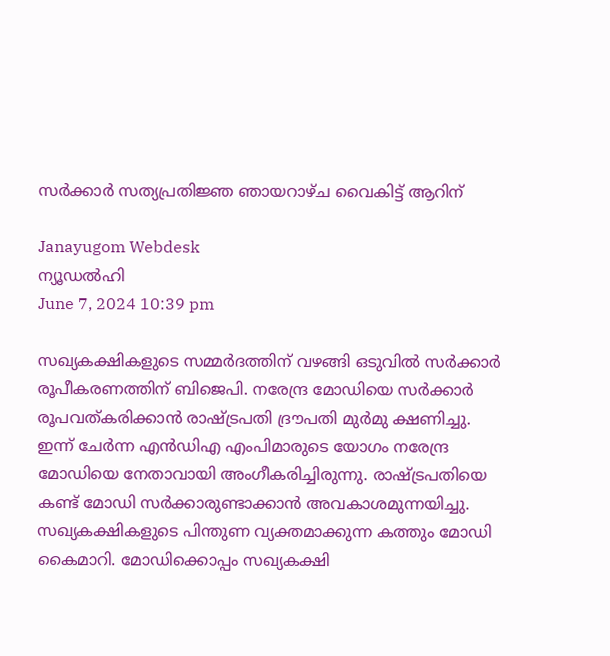സര്‍ക്കാര്‍ സത്യപ്രതിജ്ഞ ഞായറാഴ്ച വൈകിട്ട് ആറിന്

Janayugom Webdesk
ന്യൂഡല്‍ഹി
June 7, 2024 10:39 pm

സഖ്യകക്ഷികളുടെ സമ്മര്‍ദത്തിന് വഴങ്ങി ഒടുവില്‍ സര്‍ക്കാര്‍ രൂപീകരണത്തിന് ബിജെപി. നരേന്ദ്ര മോഡിയെ സർക്കാർ രൂപവത്കരിക്കാൻ രാഷ്ട്രപതി ദ്രൗപതി മുർമു ക്ഷണിച്ചു. ഇന്ന് ചേര്‍ന്ന എന്‍ഡിഎ എംപിമാരുടെ യോഗം നരേന്ദ്ര മോഡിയെ നേതാവായി അംഗീകരിച്ചിരുന്നു. രാഷ്ട്രപതിയെ കണ്ട് മോഡി സർക്കാരുണ്ടാക്കാൻ അവകാശമുന്നയിച്ചു. സഖ്യകക്ഷികളുടെ പിന്തുണ വ്യക്തമാക്കുന്ന കത്തും മോഡി കൈമാറി. മോഡിക്കൊപ്പം സഖ്യകക്ഷി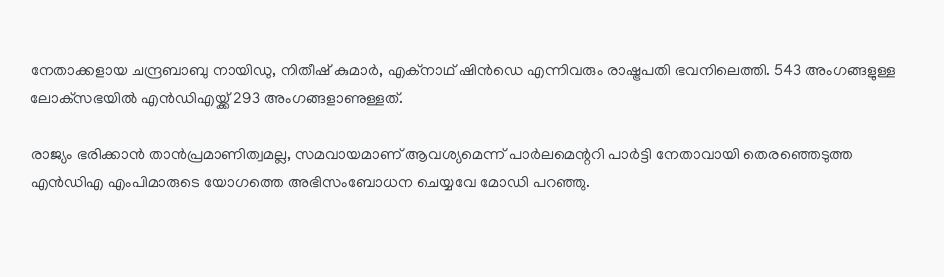നേതാക്കളായ ചന്ദ്രബാബു നായിഡു, നിതീഷ് കുമാർ, എക്നാഥ് ഷിൻഡെ എന്നിവരും രാഷ്ട്രപതി ഭവനിലെത്തി. 543 അംഗങ്ങളുള്ള ലോക്‌സഭയില്‍ എന്‍ഡിഎയ്ക്ക് 293 അംഗങ്ങളാണുള്ളത്.

രാജ്യം ഭരിക്കാന്‍ താന്‍പ്രമാണിത്വമല്ല, സമവായമാണ് ആവശ്യമെന്ന് പാര്‍ലമെന്ററി പാര്‍ട്ടി നേതാവായി തെരഞ്ഞെടുത്ത എന്‍ഡിഎ എംപിമാരുടെ യോഗത്തെ അഭിസംബോധന ചെയ്യവേ മോഡി പറഞ്ഞു.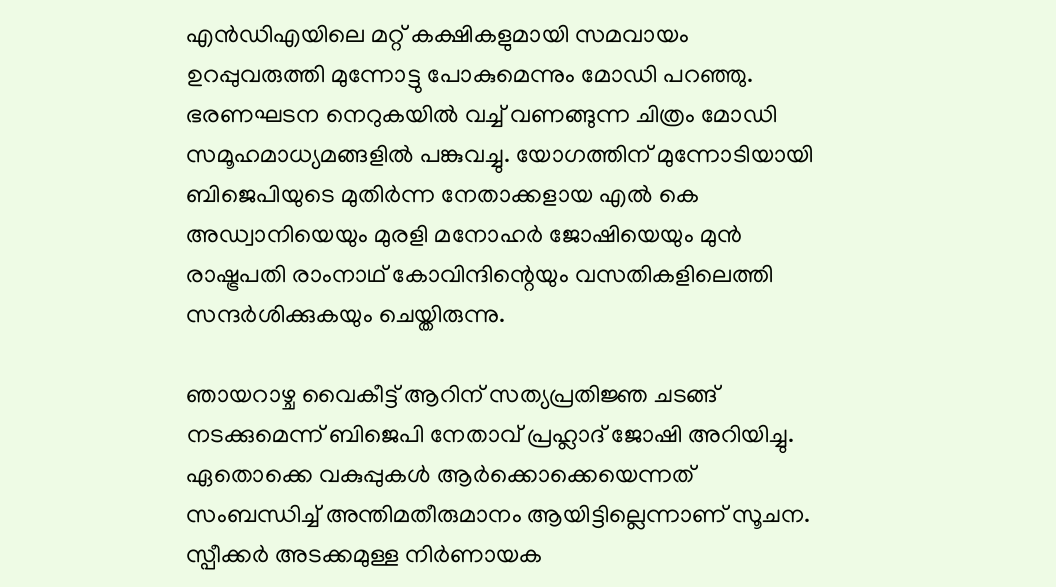എന്‍ഡിഎയിലെ മറ്റ് കക്ഷികളുമായി സമവായം ഉറപ്പുവരുത്തി മുന്നോട്ടു പോകുമെന്നും മോഡി പറഞ്ഞു. ഭരണഘടന നെറുകയിൽ വച്ച് വണങ്ങുന്ന ചിത്രം മോഡി സമൂഹമാധ്യമങ്ങളില്‍ പങ്കുവച്ചു. യോഗത്തിന് മുന്നോടിയായി ബിജെപിയുടെ മുതിര്‍ന്ന നേതാക്കളായ എല്‍ കെ അഡ്വാനിയെയും മുരളി മനോഹര്‍ ജോഷിയെയും മുന്‍ രാഷ്ട്രപതി രാംനാഥ് കോവിന്ദിന്റെയും വസതികളിലെത്തി സന്ദര്‍ശിക്കുകയും ചെയ്തിരുന്നു.

ഞായറാഴ്ച വൈകീട്ട് ആറിന് സത്യപ്രതിജ്ഞ ചടങ്ങ് നടക്കുമെന്ന് ബിജെപി നേതാവ് പ്രഹ്ലാദ് ജോഷി അറിയിച്ചു. ഏതൊക്കെ വകുപ്പുകൾ ആർക്കൊക്കെയെന്നത് സംബന്ധിച്ച് അന്തിമതീരുമാനം ആയിട്ടില്ലെന്നാണ് സൂചന. സ്പീക്കർ അടക്കമുള്ള നിർണായക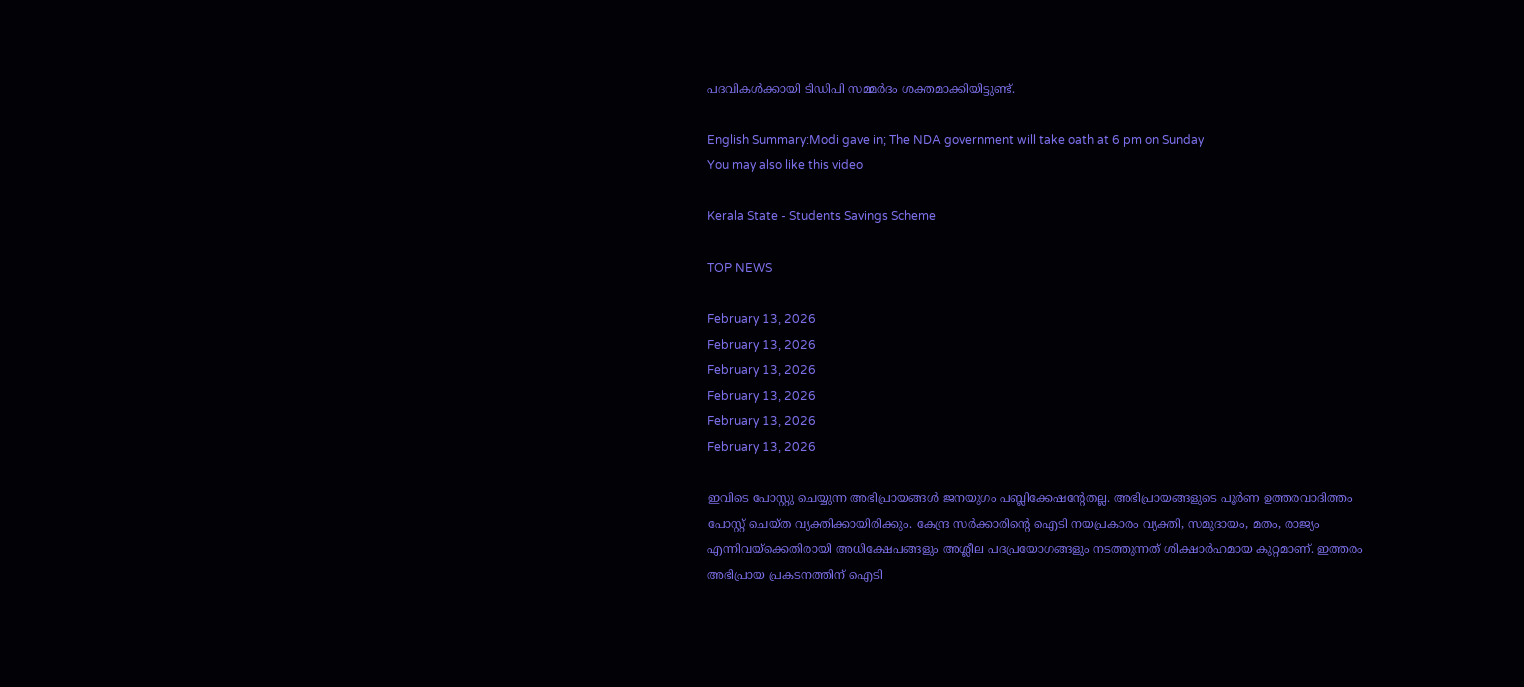പദവികൾക്കായി ടിഡിപി സമ്മര്‍ദം ശക്തമാക്കിയിട്ടുണ്ട്.

English Summary:Modi gave in; The NDA government will take oath at 6 pm on Sunday
You may also like this video

Kerala State - Students Savings Scheme

TOP NEWS

February 13, 2026
February 13, 2026
February 13, 2026
February 13, 2026
February 13, 2026
February 13, 2026

ഇവിടെ പോസ്റ്റു ചെയ്യുന്ന അഭിപ്രായങ്ങള്‍ ജനയുഗം പബ്ലിക്കേഷന്റേതല്ല. അഭിപ്രായങ്ങളുടെ പൂര്‍ണ ഉത്തരവാദിത്തം പോസ്റ്റ് ചെയ്ത വ്യക്തിക്കായിരിക്കും. കേന്ദ്ര സര്‍ക്കാരിന്റെ ഐടി നയപ്രകാരം വ്യക്തി, സമുദായം, മതം, രാജ്യം എന്നിവയ്‌ക്കെതിരായി അധിക്ഷേപങ്ങളും അശ്ലീല പദപ്രയോഗങ്ങളും നടത്തുന്നത് ശിക്ഷാര്‍ഹമായ കുറ്റമാണ്. ഇത്തരം അഭിപ്രായ പ്രകടനത്തിന് ഐടി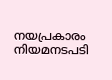നയപ്രകാരം നിയമനടപടി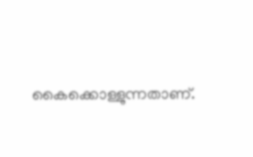കൈക്കൊള്ളുന്നതാണ്.